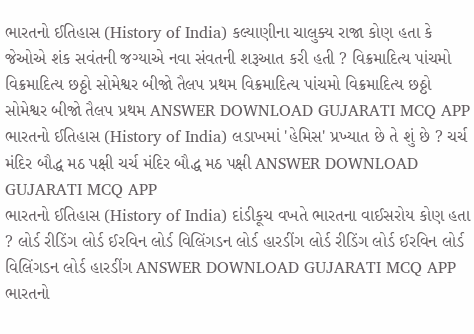ભારતનો ઈતિહાસ (History of India) કલ્યાણીના ચાલુક્ય રાજા કોણ હતા કે જેઓએ શંક સવંતની જગ્યાએ નવા સંવતની શરૂઆત કરી હતી ? વિક્રમાદિત્ય પાંચમો વિક્રમાદિત્ય છઠ્ઠો સોમેશ્વર બીજો તૈલપ પ્રથમ વિક્રમાદિત્ય પાંચમો વિક્રમાદિત્ય છઠ્ઠો સોમેશ્વર બીજો તૈલપ પ્રથમ ANSWER DOWNLOAD GUJARATI MCQ APP
ભારતનો ઈતિહાસ (History of India) લડાખમાં 'હેમિસ' પ્રખ્યાત છે તે શું છે ? ચર્ચ મંદિર બૌદ્ધ મઠ પક્ષી ચર્ચ મંદિર બૌદ્ધ મઠ પક્ષી ANSWER DOWNLOAD GUJARATI MCQ APP
ભારતનો ઈતિહાસ (History of India) દાંડીકૂચ વખતે ભારતના વાઈસરોય કોણ હતા ? લોર્ડ રીડિંગ લોર્ડ ઈરવિન લોર્ડ વિલિંગડન લોર્ડ હારડીંગ લોર્ડ રીડિંગ લોર્ડ ઈરવિન લોર્ડ વિલિંગડન લોર્ડ હારડીંગ ANSWER DOWNLOAD GUJARATI MCQ APP
ભારતનો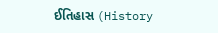ઈતિહાસ (History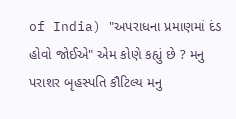of India) "અપરાધના પ્રમાણમાં દંડ હોવો જોઈએ" એમ કોણે કહ્યું છે ? મનુ પરાશર બૃહસ્પતિ કૌટિલ્ય મનુ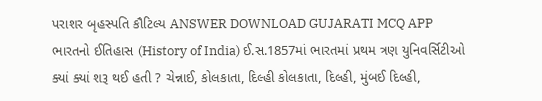પરાશર બૃહસ્પતિ કૌટિલ્ય ANSWER DOWNLOAD GUJARATI MCQ APP
ભારતનો ઈતિહાસ (History of India) ઈ.સ.1857માં ભારતમાં પ્રથમ ત્રણ યુનિવર્સિટીઓ ક્યાં ક્યાં શરૂ થઈ હતી ? ચેન્નાઈ, કોલકાતા, દિલ્હી કોલકાતા, દિલ્હી, મુંબઈ દિલ્હી,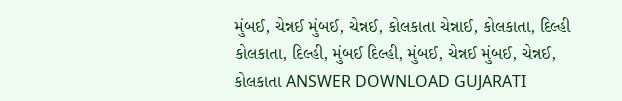મુંબઈ, ચેન્નઈ મુંબઈ, ચેન્નઈ, કોલકાતા ચેન્નાઈ, કોલકાતા, દિલ્હી કોલકાતા, દિલ્હી, મુંબઈ દિલ્હી, મુંબઈ, ચેન્નઈ મુંબઈ, ચેન્નઈ, કોલકાતા ANSWER DOWNLOAD GUJARATI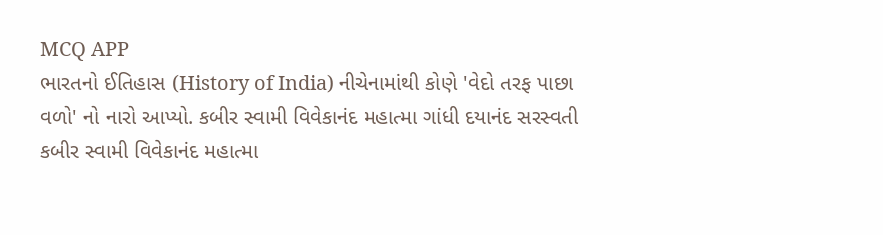MCQ APP
ભારતનો ઈતિહાસ (History of India) નીચેનામાંથી કોણે 'વેદો તરફ પાછા વળો' નો નારો આપ્યો. કબીર સ્વામી વિવેકાનંદ મહાત્મા ગાંધી દયાનંદ સરસ્વતી કબીર સ્વામી વિવેકાનંદ મહાત્મા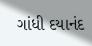ગાંધી દયાનંદ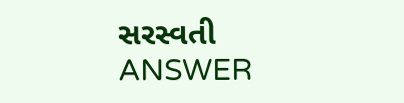સરસ્વતી ANSWER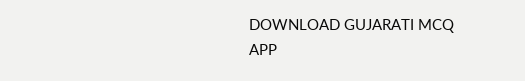DOWNLOAD GUJARATI MCQ APP